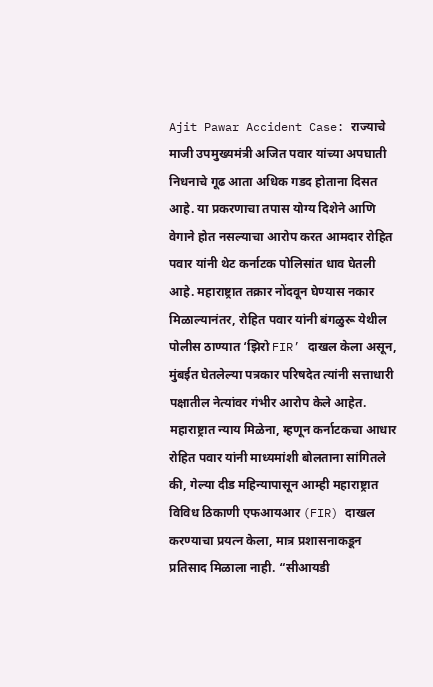Ajit Pawar Accident Case: राज्याचे माजी उपमुख्यमंत्री अजित पवार यांच्या अपघाती निधनाचे गूढ आता अधिक गडद होताना दिसत आहे. या प्रकरणाचा तपास योग्य दिशेने आणि वेगाने होत नसल्याचा आरोप करत आमदार रोहित पवार यांनी थेट कर्नाटक पोलिसांत धाव घेतली आहे. महाराष्ट्रात तक्रार नोंदवून घेण्यास नकार मिळाल्यानंतर, रोहित पवार यांनी बंगळुरू येथील पोलीस ठाण्यात ‘झिरो FIR’ दाखल केला असून, मुंबईत घेतलेल्या पत्रकार परिषदेत त्यांनी सत्ताधारी पक्षातील नेत्यांवर गंभीर आरोप केले आहेत.
महाराष्ट्रात न्याय मिळेना, म्हणून कर्नाटकचा आधार
रोहित पवार यांनी माध्यमांशी बोलताना सांगितले की, गेल्या दीड महिन्यापासून आम्ही महाराष्ट्रात विविध ठिकाणी एफआयआर (FIR) दाखल करण्याचा प्रयत्न केला, मात्र प्रशासनाकडून प्रतिसाद मिळाला नाही. “सीआयडी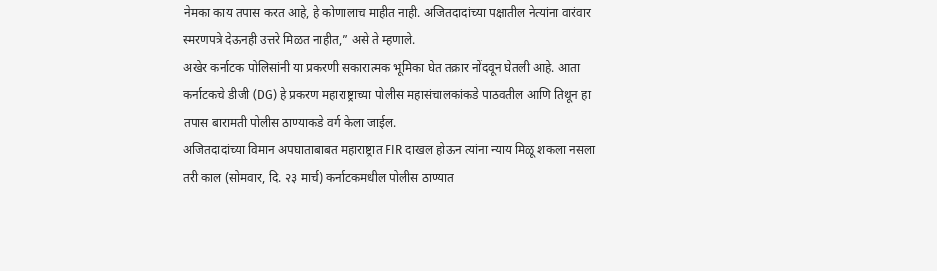नेमका काय तपास करत आहे, हे कोणालाच माहीत नाही. अजितदादांच्या पक्षातील नेत्यांना वारंवार स्मरणपत्रे देऊनही उत्तरे मिळत नाहीत,” असे ते म्हणाले.
अखेर कर्नाटक पोलिसांनी या प्रकरणी सकारात्मक भूमिका घेत तक्रार नोंदवून घेतली आहे. आता कर्नाटकचे डीजी (DG) हे प्रकरण महाराष्ट्राच्या पोलीस महासंचालकांकडे पाठवतील आणि तिथून हा तपास बारामती पोलीस ठाण्याकडे वर्ग केला जाईल.
अजितदादांच्या विमान अपघाताबाबत महाराष्ट्रात FIR दाखल होऊन त्यांना न्याय मिळू शकला नसला तरी काल (सोमवार, दि. २३ मार्च) कर्नाटकमधील पोलीस ठाण्यात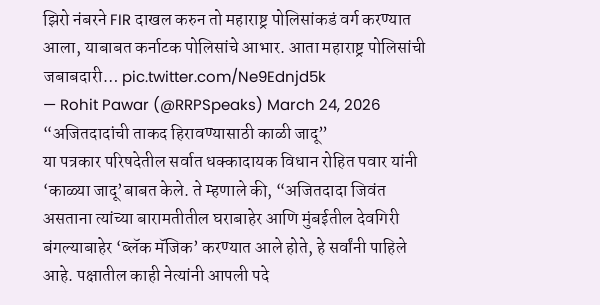झिरो नंबरने FIR दाखल करुन तो महाराष्ट्र पोलिसांकडं वर्ग करण्यात आला, याबाबत कर्नाटक पोलिसांचे आभार. आता महाराष्ट्र पोलिसांची जबाबदारी… pic.twitter.com/Ne9Ednjd5k
— Rohit Pawar (@RRPSpeaks) March 24, 2026
“अजितदादांची ताकद हिरावण्यासाठी काळी जादू”
या पत्रकार परिषदेतील सर्वात धक्कादायक विधान रोहित पवार यांनी ‘काळ्या जादू’बाबत केले. ते म्हणाले की, “अजितदादा जिवंत असताना त्यांच्या बारामतीतील घराबाहेर आणि मुंबईतील देवगिरी बंगल्याबाहेर ‘ब्लॅक मॅजिक’ करण्यात आले होते, हे सर्वांनी पाहिले आहे. पक्षातील काही नेत्यांनी आपली पदे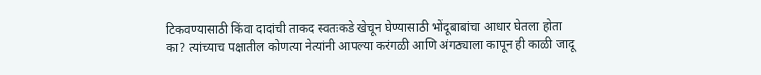टिकवण्यासाठी किंवा दादांची ताकद स्वतःकडे खेचून घेण्यासाठी भोंदूबाबांचा आधार घेतला होता का? त्यांच्याच पक्षातील कोणत्या नेत्यांनी आपल्या करंगळी आणि अंगठ्याला कापून ही काळी जादू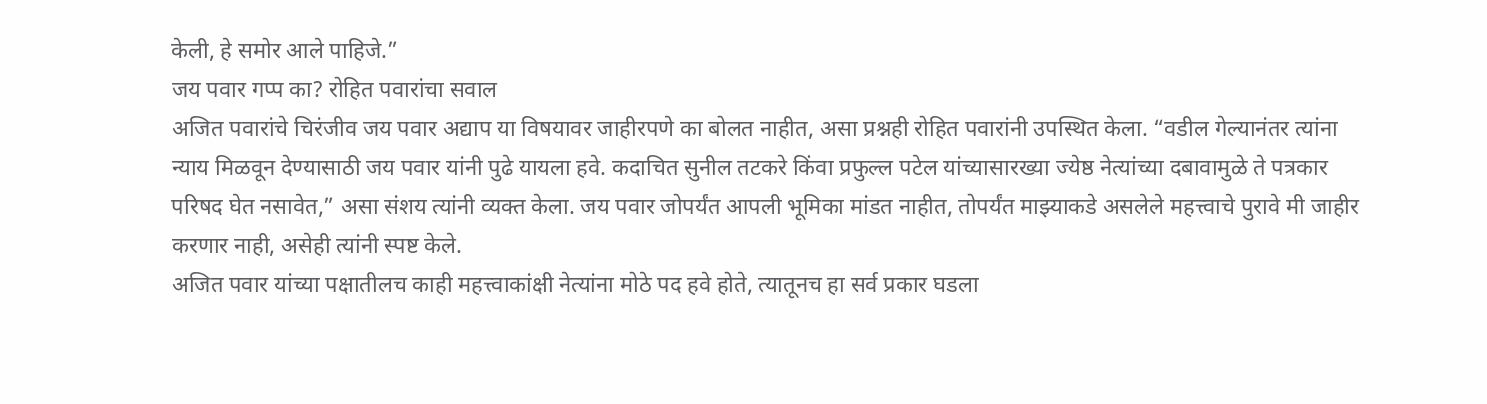केली, हे समोर आले पाहिजे.”
जय पवार गप्प का? रोहित पवारांचा सवाल
अजित पवारांचे चिरंजीव जय पवार अद्याप या विषयावर जाहीरपणे का बोलत नाहीत, असा प्रश्नही रोहित पवारांनी उपस्थित केला. “वडील गेल्यानंतर त्यांना न्याय मिळवून देण्यासाठी जय पवार यांनी पुढे यायला हवे. कदाचित सुनील तटकरे किंवा प्रफुल्ल पटेल यांच्यासारख्या ज्येष्ठ नेत्यांच्या दबावामुळे ते पत्रकार परिषद घेत नसावेत,” असा संशय त्यांनी व्यक्त केला. जय पवार जोपर्यंत आपली भूमिका मांडत नाहीत, तोपर्यंत माझ्याकडे असलेले महत्त्वाचे पुरावे मी जाहीर करणार नाही, असेही त्यांनी स्पष्ट केले.
अजित पवार यांच्या पक्षातीलच काही महत्त्वाकांक्षी नेत्यांना मोठे पद हवे होते, त्यातूनच हा सर्व प्रकार घडला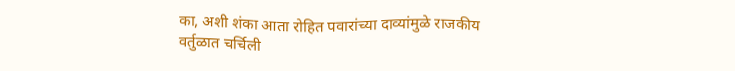का, अशी शंका आता रोहित पवारांच्या दाव्यांमुळे राजकीय वर्तुळात चर्चिली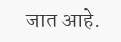जात आहे.